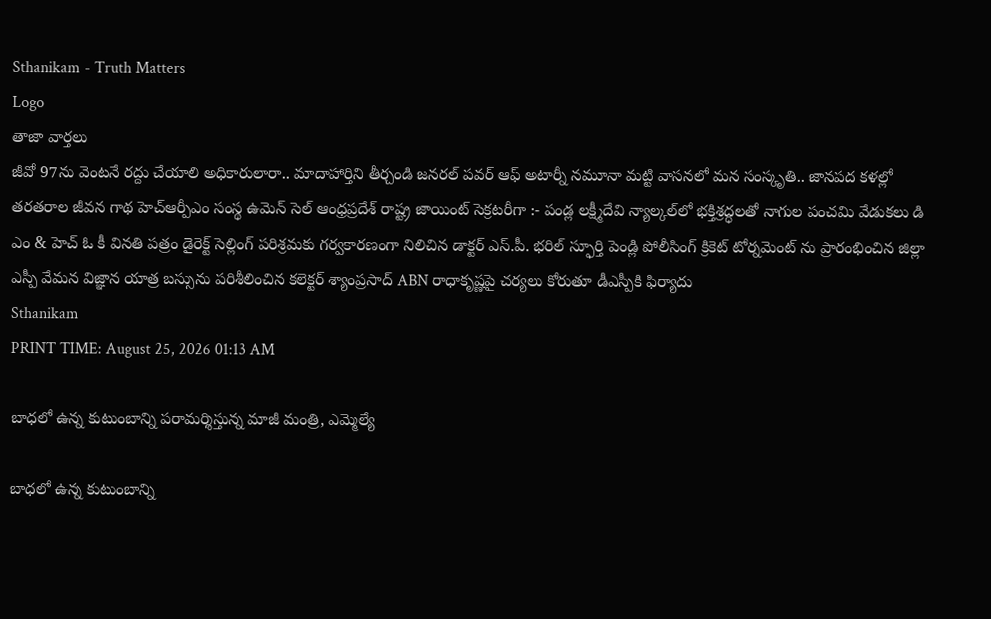Sthanikam - Truth Matters
Logo
తాజా వార్తలు
జీవో 97ను వెంటనే రద్దు చేయాలి అధికారులారా.. మాదాహార్తిని తీర్చండి జనరల్ పవర్ ఆఫ్ అటార్నీ నమూనా మట్టి వాసనలో మన సంస్కృతి.. జానపద కళల్లో తరతరాల జీవన గాథ హెచ్ఆర్పీఎం సంస్థ ఉమెన్ సెల్ ఆంధ్రప్రదేశ్ రాష్ట్ర జాయింట్ సెక్రటరీగా :- పండ్ల లక్ష్మీదేవి న్యాల్కల్‌లో భక్తిశ్రద్ధలతో నాగుల పంచమి వేడుకలు డి ఎం & హెచ్ ఓ కీ వినతి పత్రం డైరెక్ట్ సెల్లింగ్ పరిశ్రమకు గర్వకారణంగా నిలిచిన డాక్టర్ ఎస్.పీ. భరిల్ స్ఫూర్తి పెండ్లి పోలీసింగ్ క్రికెట్ టోర్నమెంట్ ను ప్రారంభించిన జిల్లా ఎస్పీ వేమన విజ్ఞాన యాత్ర బస్సును పరిశీలించిన కలెక్టర్ శ్యాంప్రసాద్ ABN రాధాకృష్ణపై చర్యలు కోరుతూ డీఎస్పీకి ఫిర్యాదు
Sthanikam
PRINT TIME: August 25, 2026 01:13 AM

బాధలో ఉన్న కుటుంబాన్ని పరామర్శిస్తున్న మాజీ మంత్రి, ఎమ్మెల్యే

బాధలో ఉన్న కుటుంబాన్ని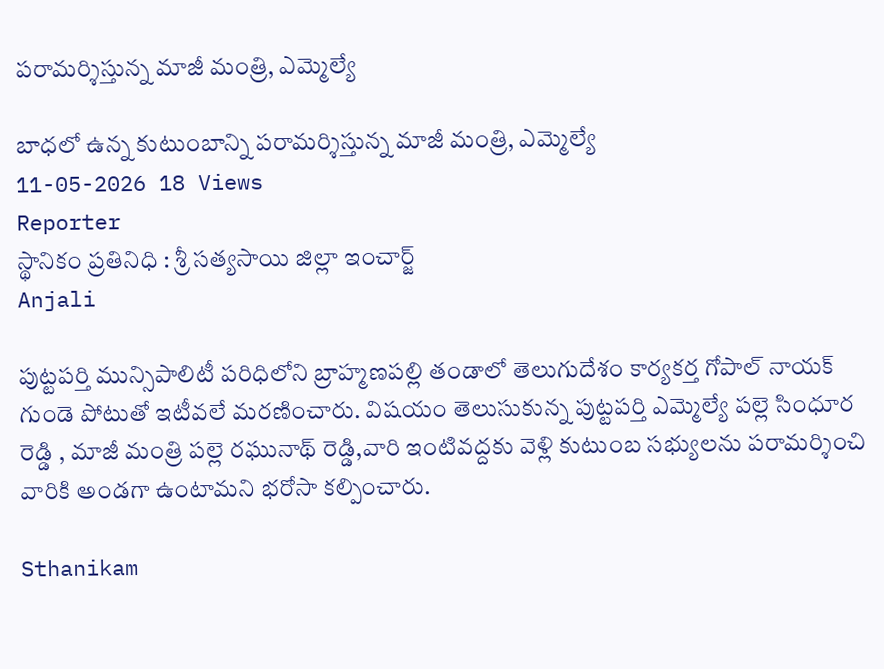పరామర్శిస్తున్న మాజీ మంత్రి, ఎమ్మెల్యే

బాధలో ఉన్న కుటుంబాన్ని పరామర్శిస్తున్న మాజీ మంత్రి, ఎమ్మెల్యే
11-05-2026 18 Views
Reporter
స్థానికం ప్రతినిధి : శ్రీ సత్యసాయి జిల్లా ఇంచార్జ్
Anjali

పుట్టపర్తి మున్సిపాలిటీ పరిధిలోని బ్రాహ్మణపల్లి తండాలో తెలుగుదేశం కార్యకర్త గోపాల్ నాయక్ గుండె పోటుతో ఇటీవలే మరణించారు. విషయం తెలుసుకున్న పుట్టపర్తి ఎమ్మెల్యే పల్లె సింధూర రెడ్డి , మాజీ మంత్రి పల్లె రఘునాథ్ రెడ్డి,వారి ఇంటివద్దకు వెళ్లి కుటుంబ సభ్యులను పరామర్శించి వారికి అండగా ఉంటామని భరోసా కల్పించారు.

Sthanikam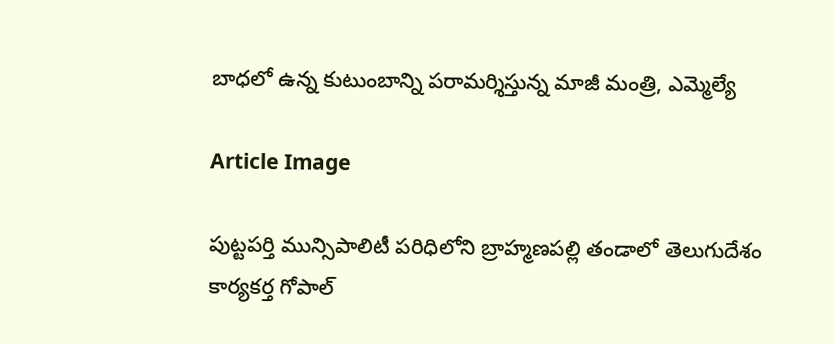బాధలో ఉన్న కుటుంబాన్ని పరామర్శిస్తున్న మాజీ మంత్రి, ఎమ్మెల్యే

Article Image

పుట్టపర్తి మున్సిపాలిటీ పరిధిలోని బ్రాహ్మణపల్లి తండాలో తెలుగుదేశం కార్యకర్త గోపాల్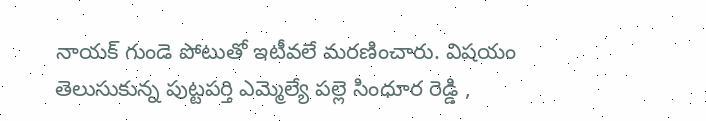నాయక్ గుండె పోటుతో ఇటీవలే మరణించారు. విషయం తెలుసుకున్న పుట్టపర్తి ఎమ్మెల్యే పల్లె సింధూర రెడ్డి ,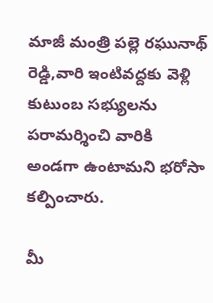మాజీ మంత్రి పల్లె రఘునాథ్ రెడ్డి,వారి ఇంటివద్దకు వెళ్లి కుటుంబ సభ్యులను పరామర్శించి వారికి అండగా ఉంటామని భరోసా కల్పించారు.

మీ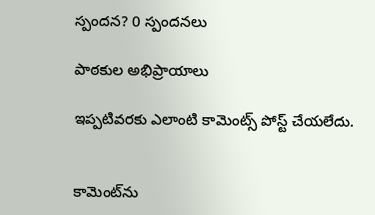స్పందన? 0 స్పందనలు

పాఠకుల అభిప్రాయాలు

ఇప్పటివరకు ఎలాంటి కామెంట్స్ పోస్ట్ చేయలేదు.


కామెంట్‌ను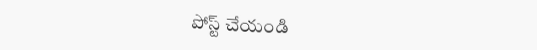పోస్ట్ చేయండి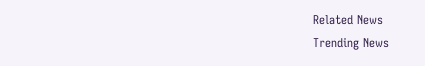Related News
Trending News